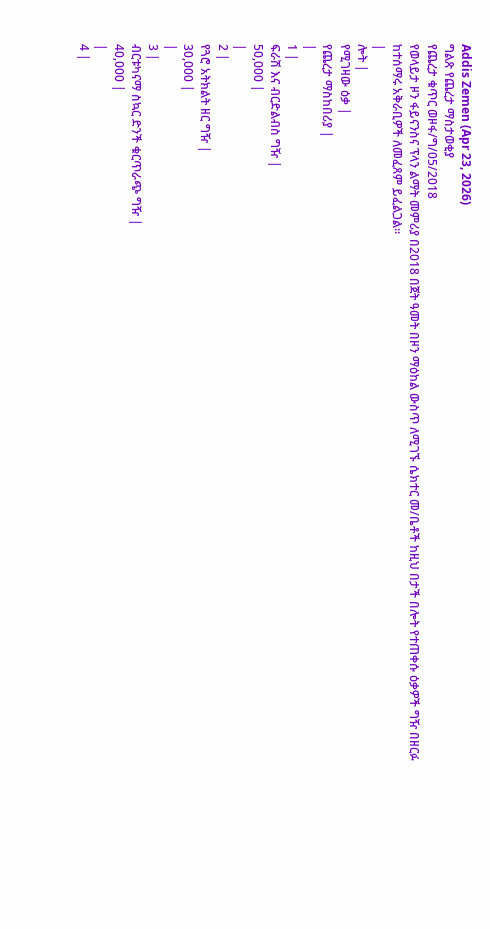Addis Zemen (Apr 23, 2026)
ግልጽ የጨረታ ማስታወቂያ
የጨረታ ቁጥር ወዞፋ/ግ/05/2018
የወላይታ ዞን ፋይናንስና ፕላን ልማት መምሪያ በ2018 በጀት ዓመት በዞን ማዕከል ውስጥ ለሚገኙ ሴክተር መ/ቤቶች ከዚህ በታች በሎት የተጠቀሱ ዕቃዎች ግዥ በዘርፉ ከተሰማሩ አቅራቢዎች ለመፈጸም ይፈልጋል።
|
ሎት |
የሚገዛው ዕቃ |
የጨረታ ማስከበሪያ |
|
1 |
ፍራሽ እና ብርድልብስ ግዥ |
50,000 |
|
2 |
የጓሮ አትክልት ዘር ግዥ |
30,000 |
|
3 |
ብርቱካናማ ስኳር ድንች ቁርጥራጭ ግዥ |
40,000 |
|
4 |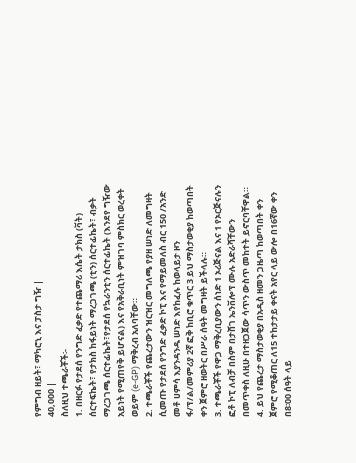የምግብ ዘይት፣ ማካሮኒ እና ፓስታ ግዥ |
40,000 |
ስለዚህ ተጫራቾች፡-
1. በዘርፉ የታደሰ የንግድ ፈቃድ የተጨማሪ እሴት ታክስ (ቫት) ሰርተፍኬት፣ የታክስ ከፋይነት ማረጋገጫ (ቲን) ሰርተፊኬት፣ ብቃት ማረጋገጫ ሰርተፊኬት፣የታደሰ የኳራንቲን ሰርተፊኬት (እንደየ ግዥው አይነት የሚጠየቅ ይሆናል) እና የአቅራቢነት ምዝገባ ምስክር ወረቀት ወይም (e-GP) ማቅረብ አለባቸው።
2. ተጫራቾች የጨረታውን ዝርዝር መግለጫ የያዘ ሠነድ ለመግዛት ሲመጡ የታደሰ የንግድ ፈቃድ ኮፒ እና የማይመለስ ብር 150 /አንድ መቶ ሀምሳ እያንዳንዱ ሠነድ እየከፈሉ ከወላይታ ዞን ፋ/ፕ/ል/መምሪያ 2ኛ ፎቅ ከቢሮ ቁጥር 3 ይህ ማስታወቂያ ከወጣበት ቀን ጀምሮ ዘወትር በሥራ ሰዓት መግዛት ይችላሉ።
3. ተጫራቾች የዋጋ ማቅረቢያውን ሰነድ 1 ኦሪጅናል እና 1 የኦርጅናሉን ፎቶ ኮፒ ለብቻ በስም በታሸገ ኤንቨሎፕ ሙሉ አድራሻቸውን በመጥቀስ ለዚሁ በተዘጋጀው ሳጥን ውስጥ መከተት ይኖርባቸዋል።
4. ይህ የጨረታ ማስታወቂያ በአዲስ ዘመን ጋዜጣ ከወጣበት ቀን ጀምሮ የሚቆጠር ለ15 ተከታታይ ቀናት አየር ላይ ውሎ በ16ኛው ቀን በ8፡00 ሰዓት ላይ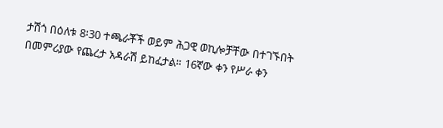ታሽጎ በዕለቱ 8፡30 ተጫራቾች ወይም ሕጋዊ ወኪሎቻቸው በተገኙበት በመምሪያው የጨረታ አዳራሽ ይከፈታል። 16ኛው ቀን የሥራ ቀን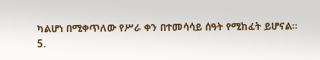ካልሆነ በሚቀጥለው የሥራ ቀን በተመሳሳይ ሰዓት የሚከፈት ይሆናል።
5.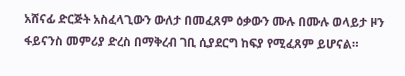አሸናፊ ድርጅት አስፈላጊውን ውለታ በመፈጸም ዕቃውን ሙሉ በሙሉ ወላይታ ዞን ፋይናንስ መምሪያ ድረስ በማቅረብ ገቢ ሲያደርግ ከፍያ የሚፈጸም ይሆናል።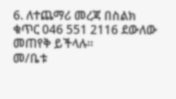6. ለተጨማሪ መረጃ በስልክ ቁጥር 046 551 2116 ደውለው መጠየቅ ይችላሉ።
መ/ቤቱ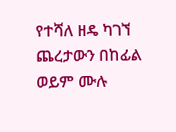የተሻለ ዘዴ ካገኘ ጨረታውን በከፊል ወይም ሙሉ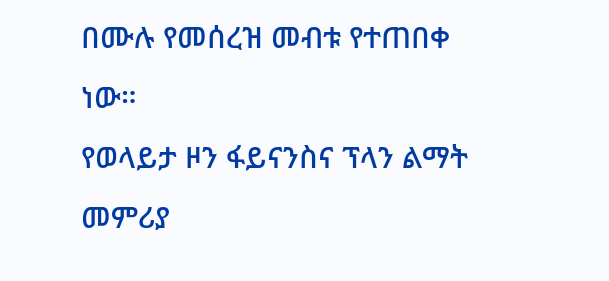በሙሉ የመሰረዝ መብቱ የተጠበቀ ነው።
የወላይታ ዞን ፋይናንስና ፕላን ልማት
መምሪያ